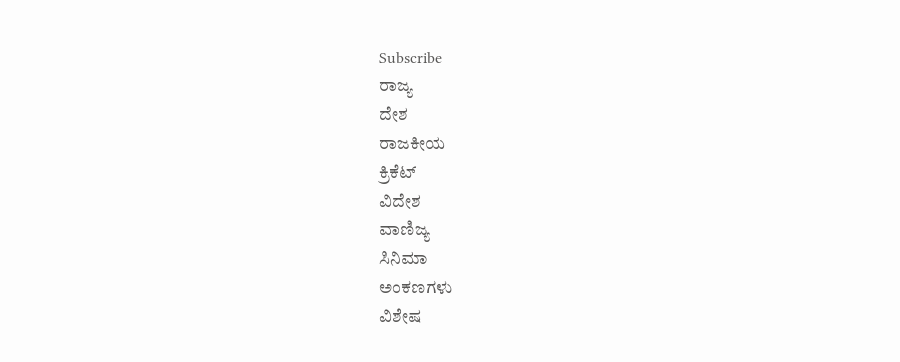Subscribe
ರಾಜ್ಯ
ದೇಶ
ರಾಜಕೀಯ
ಕ್ರಿಕೆಟ್
ವಿದೇಶ
ವಾಣಿಜ್ಯ
ಸಿನಿಮಾ
ಅಂಕಣಗಳು
ವಿಶೇಷ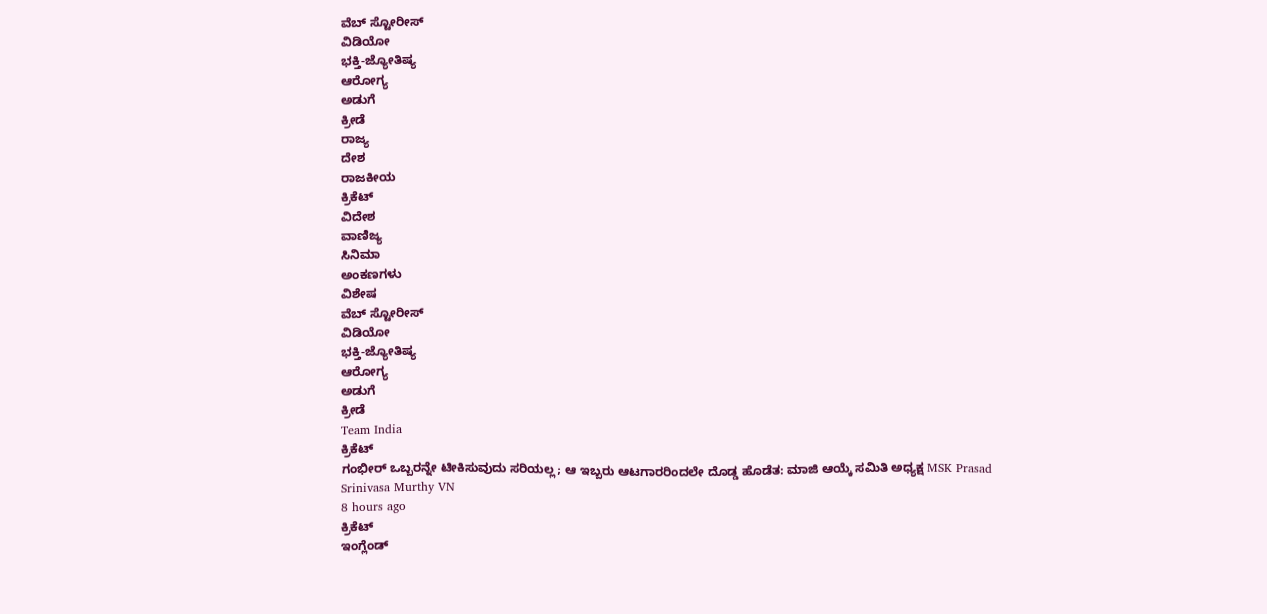ವೆಬ್ ಸ್ಟೋರೀಸ್
ವಿಡಿಯೋ
ಭಕ್ತಿ-ಜ್ಯೋತಿಷ್ಯ
ಆರೋಗ್ಯ
ಅಡುಗೆ
ಕ್ರೀಡೆ
ರಾಜ್ಯ
ದೇಶ
ರಾಜಕೀಯ
ಕ್ರಿಕೆಟ್
ವಿದೇಶ
ವಾಣಿಜ್ಯ
ಸಿನಿಮಾ
ಅಂಕಣಗಳು
ವಿಶೇಷ
ವೆಬ್ ಸ್ಟೋರೀಸ್
ವಿಡಿಯೋ
ಭಕ್ತಿ-ಜ್ಯೋತಿಷ್ಯ
ಆರೋಗ್ಯ
ಅಡುಗೆ
ಕ್ರೀಡೆ
Team India
ಕ್ರಿಕೆಟ್
ಗಂಭೀರ್ ಒಬ್ಬರನ್ನೇ ಟೀಕಿಸುವುದು ಸರಿಯಲ್ಲ; ಆ ಇಬ್ಬರು ಆಟಗಾರರಿಂದಲೇ ದೊಡ್ಡ ಹೊಡೆತ: ಮಾಜಿ ಆಯ್ಕೆ ಸಮಿತಿ ಅಧ್ಯಕ್ಷ MSK Prasad
Srinivasa Murthy VN
8 hours ago
ಕ್ರಿಕೆಟ್
ಇಂಗ್ಲೆಂಡ್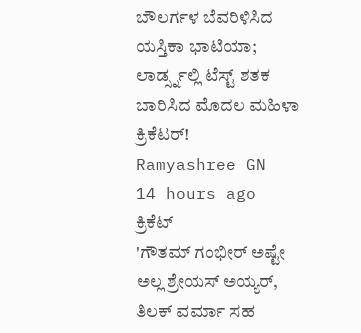ಬೌಲರ್ಗಳ ಬೆವರಿಳಿಸಿದ ಯಸ್ತಿಕಾ ಭಾಟಿಯಾ; ಲಾರ್ಡ್ಸ್ನಲ್ಲಿ ಟೆಸ್ಟ್ ಶತಕ ಬಾರಿಸಿದ ಮೊದಲ ಮಹಿಳಾ ಕ್ರಿಕೆಟರ್!
Ramyashree GN
14 hours ago
ಕ್ರಿಕೆಟ್
'ಗೌತಮ್ ಗಂಭೀರ್ ಅಷ್ಟೇ ಅಲ್ಲ ಶ್ರೇಯಸ್ ಅಯ್ಯರ್, ತಿಲಕ್ ವರ್ಮಾ ಸಹ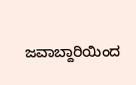ಜವಾಬ್ದಾರಿಯಿಂದ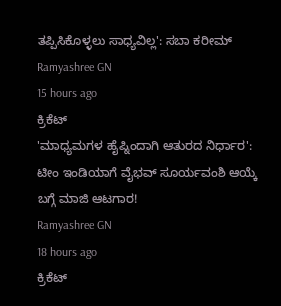ತಪ್ಪಿಸಿಕೊಳ್ಳಲು ಸಾಧ್ಯವಿಲ್ಲ': ಸಬಾ ಕರೀಮ್
Ramyashree GN
15 hours ago
ಕ್ರಿಕೆಟ್
'ಮಾಧ್ಯಮಗಳ ಹೈಪ್ನಿಂದಾಗಿ ಆತುರದ ನಿರ್ಧಾರ': ಟೀಂ ಇಂಡಿಯಾಗೆ ವೈಭವ್ ಸೂರ್ಯವಂಶಿ ಆಯ್ಕೆ ಬಗ್ಗೆ ಮಾಜಿ ಆಟಗಾರ!
Ramyashree GN
18 hours ago
ಕ್ರಿಕೆಟ್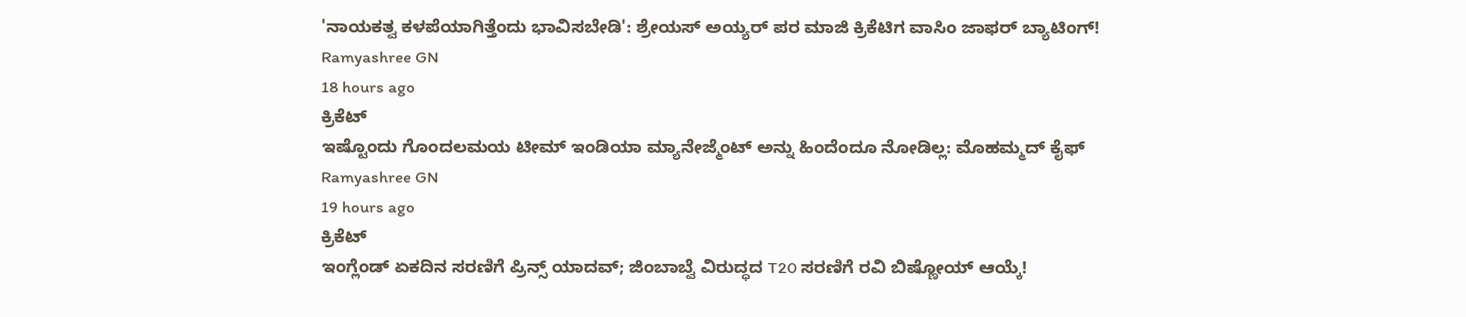'ನಾಯಕತ್ವ ಕಳಪೆಯಾಗಿತ್ತೆಂದು ಭಾವಿಸಬೇಡಿ': ಶ್ರೇಯಸ್ ಅಯ್ಯರ್ ಪರ ಮಾಜಿ ಕ್ರಿಕೆಟಿಗ ವಾಸಿಂ ಜಾಫರ್ ಬ್ಯಾಟಿಂಗ್!
Ramyashree GN
18 hours ago
ಕ್ರಿಕೆಟ್
ಇಷ್ಟೊಂದು ಗೊಂದಲಮಯ ಟೀಮ್ ಇಂಡಿಯಾ ಮ್ಯಾನೇಜ್ಮೆಂಟ್ ಅನ್ನು ಹಿಂದೆಂದೂ ನೋಡಿಲ್ಲ: ಮೊಹಮ್ಮದ್ ಕೈಫ್
Ramyashree GN
19 hours ago
ಕ್ರಿಕೆಟ್
ಇಂಗ್ಲೆಂಡ್ ಏಕದಿನ ಸರಣಿಗೆ ಪ್ರಿನ್ಸ್ ಯಾದವ್; ಜಿಂಬಾಬ್ವೆ ವಿರುದ್ಧದ T20 ಸರಣಿಗೆ ರವಿ ಬಿಷ್ಣೋಯ್ ಆಯ್ಕೆ!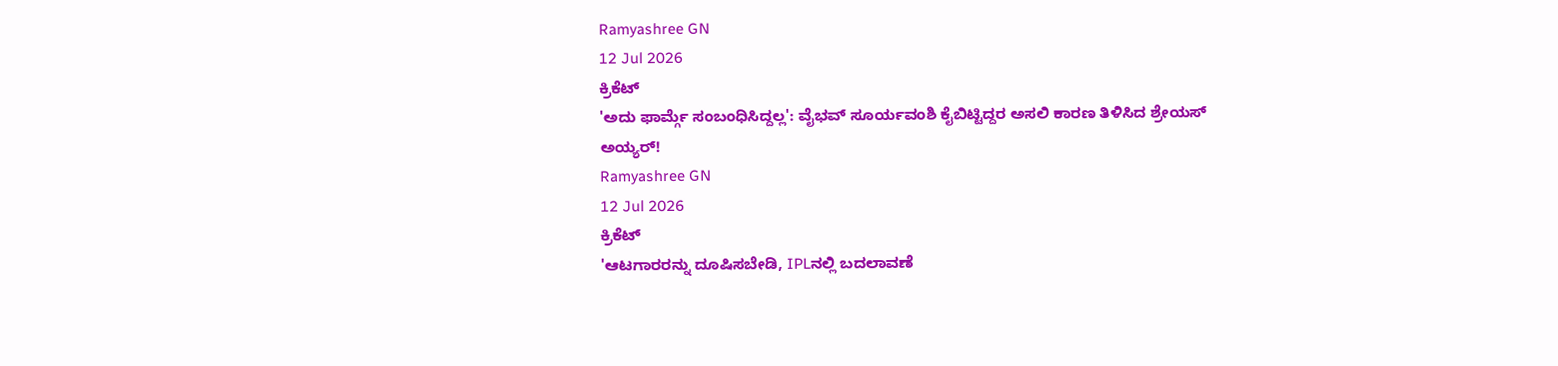Ramyashree GN
12 Jul 2026
ಕ್ರಿಕೆಟ್
'ಅದು ಫಾರ್ಮ್ಗೆ ಸಂಬಂಧಿಸಿದ್ದಲ್ಲ': ವೈಭವ್ ಸೂರ್ಯವಂಶಿ ಕೈಬಿಟ್ಟಿದ್ದರ ಅಸಲಿ ಕಾರಣ ತಿಳಿಸಿದ ಶ್ರೇಯಸ್ ಅಯ್ಯರ್!
Ramyashree GN
12 Jul 2026
ಕ್ರಿಕೆಟ್
'ಆಟಗಾರರನ್ನು ದೂಷಿಸಬೇಡಿ, IPLನಲ್ಲಿ ಬದಲಾವಣೆ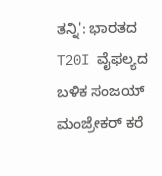ತನ್ನಿ': ಭಾರತದ T20I ವೈಫಲ್ಯದ ಬಳಿಕ ಸಂಜಯ್ ಮಂಜ್ರೇಕರ್ ಕರೆ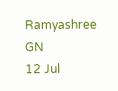Ramyashree GN
12 Jul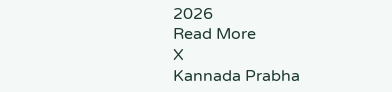2026
Read More
X
Kannada Prabha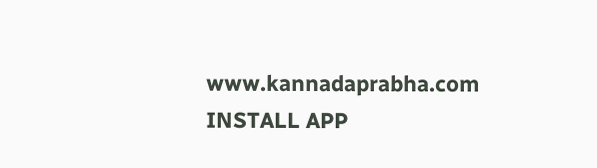www.kannadaprabha.com
INSTALL APP